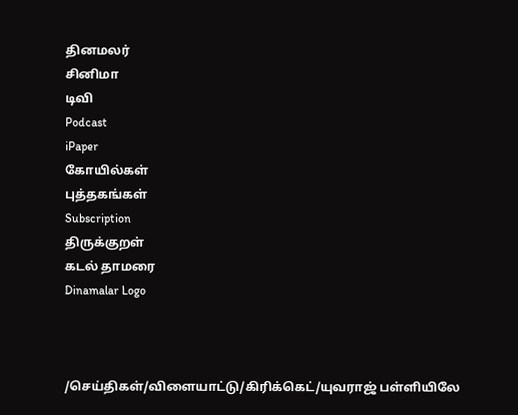தினமலர்
சினிமா
டிவி
Podcast
iPaper
கோயில்கள்
புத்தகங்கள்
Subscription
திருக்குறள்
கடல் தாமரை
Dinamalar Logo



/செய்திகள்/விளையாட்டு/கிரிக்கெட்/யுவராஜ் பள்ளியிலே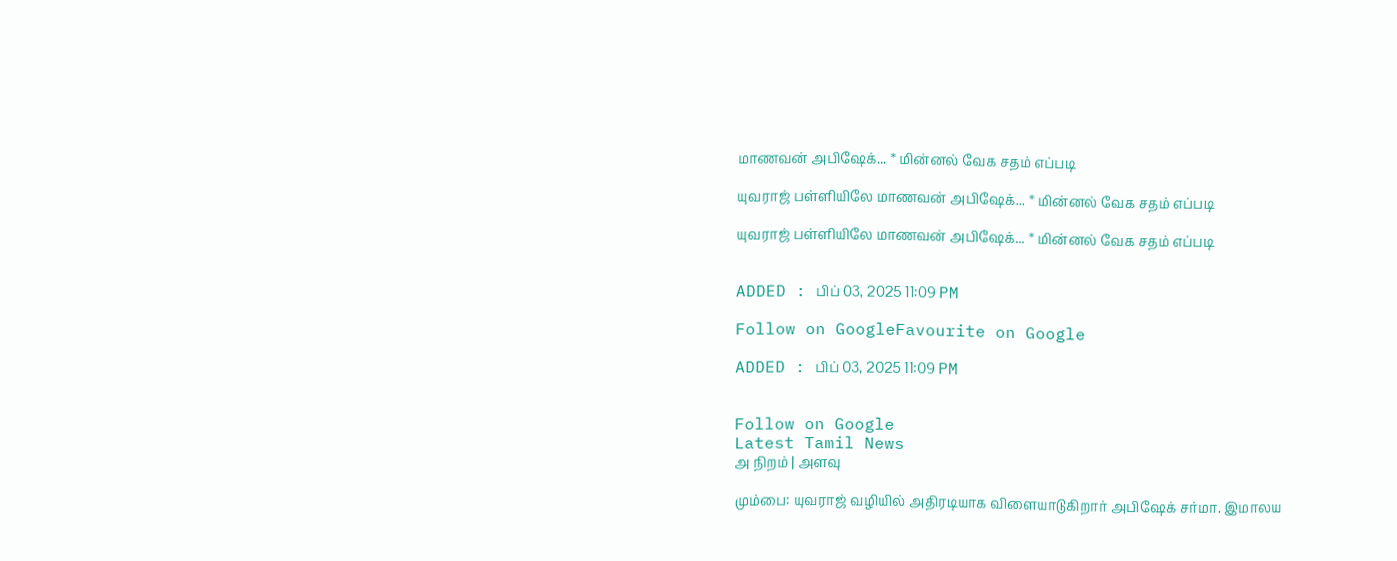மாணவன் அபிஷேக்... * மின்னல் வேக சதம் எப்படி

யுவராஜ் பள்ளியிலே மாணவன் அபிஷேக்... * மின்னல் வேக சதம் எப்படி

யுவராஜ் பள்ளியிலே மாணவன் அபிஷேக்... * மின்னல் வேக சதம் எப்படி


ADDED : பிப் 03, 2025 11:09 PM

Follow on GoogleFavourite on Google

ADDED : பிப் 03, 2025 11:09 PM


Follow on Google
Latest Tamil News
அ நிறம் | அளவு

மும்பை: யுவராஜ் வழியில் அதிரடியாக விளையாடுகிறார் அபிஷேக் சர்மா. இமாலய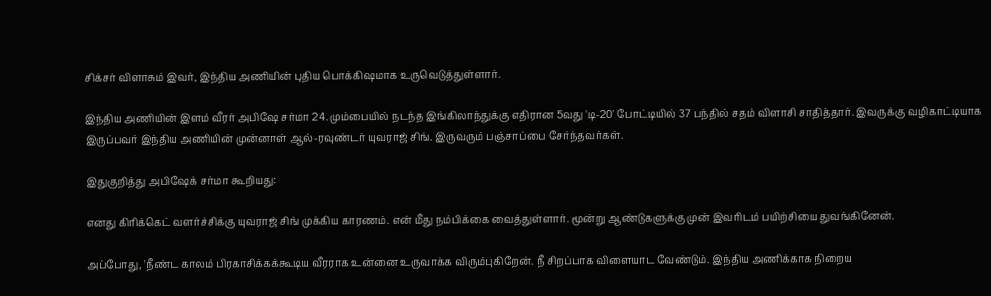சிக்சர் விளாசும் இவர், இந்திய அணியின் புதிய பொக்கிஷமாக உருவெடுத்துள்ளார்.

இந்திய அணியின் இளம் வீரர் அபிஷே சர்மா 24. மும்பையில் நடந்த இங்கிலாந்துக்கு எதிரான 5வது 'டி-20' போட்டியில் 37 பந்தில் சதம் விளாசி சாதித்தார். இவருக்கு வழிகாட்டியாக இருப்பவர் இந்திய அணியின் முன்னாள் ஆல்-ரவுண்டர் யுவராஜ் சிங். இருவரும் பஞ்சாப்பை சேர்ந்தவர்கள்.

இதுகுறித்து அபிஷேக் சர்மா கூறியது:

எனது கிரிக்கெட் வளர்ச்சிக்கு யுவராஜ் சிங் முக்கிய காரணம். என் மீது நம்பிக்கை வைத்துள்ளார். மூன்று ஆண்டுகளுக்கு முன் இவரிடம் பயிற்சியை துவங்கினேன்.

அப்போது, 'நீண்ட காலம் பிரகாசிக்கக்கூடிய வீரராக உன்னை உருவாக்க விரும்புகிறேன். நீ சிறப்பாக விளையாட வேண்டும். இந்திய அணிக்காக நிறைய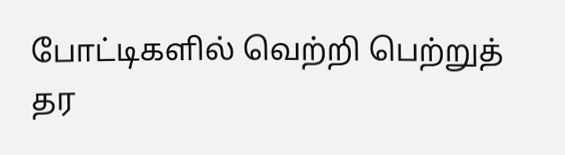போட்டிகளில் வெற்றி பெற்றுத் தர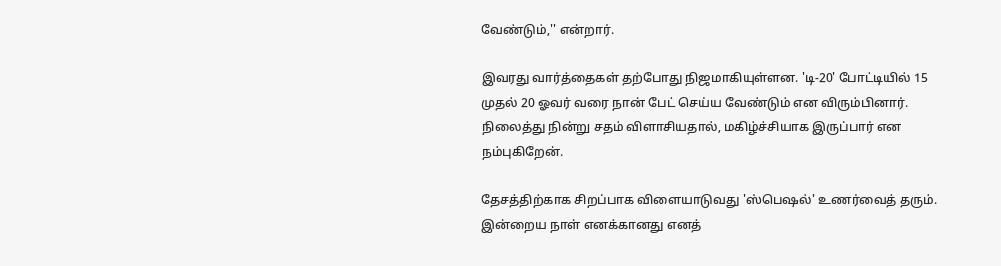வேண்டும்,'' என்றார்.

இவரது வார்த்தைகள் தற்போது நிஜமாகியுள்ளன. 'டி-20' போட்டியில் 15 முதல் 20 ஓவர் வரை நான் பேட் செய்ய வேண்டும் என விரும்பினார். நிலைத்து நின்று சதம் விளாசியதால், மகிழ்ச்சியாக இருப்பார் என நம்புகிறேன்.

தேசத்திற்காக சிறப்பாக விளையாடுவது 'ஸ்பெஷல்' உணர்வைத் தரும். இன்றைய நாள் எனக்கானது எனத்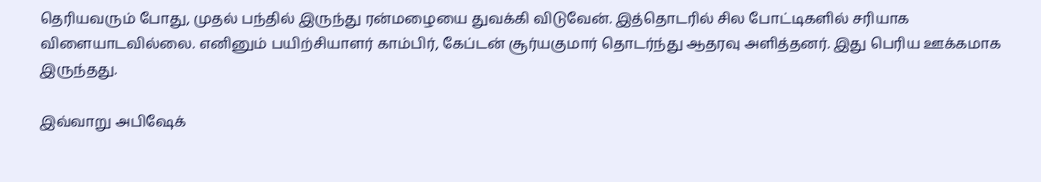தெரியவரும் போது, முதல் பந்தில் இருந்து ரன்மழையை துவக்கி விடுவேன். இத்தொடரில் சில போட்டிகளில் சரியாக விளையாடவில்லை. எனினும் பயிற்சியாளர் காம்பிர், கேப்டன் சூர்யகுமார் தொடர்ந்து ஆதரவு அளித்தனர். இது பெரிய ஊக்கமாக இருந்தது.

இவ்வாறு அபிஷேக்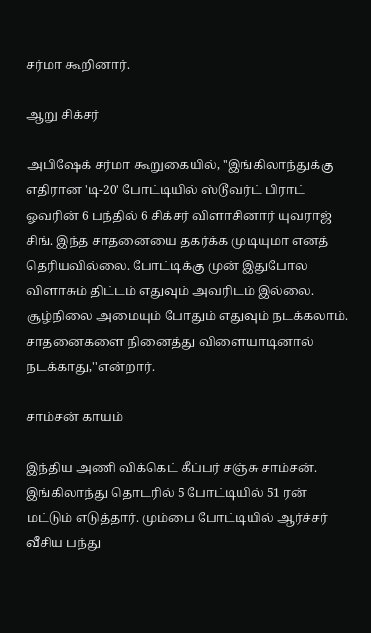சர்மா கூறினார்.

ஆறு சிக்சர்

அபிஷேக் சர்மா கூறுகையில், ''இங்கிலாந்துக்கு எதிரான 'டி-20' போட்டியில் ஸ்டூவர்ட் பிராட் ஓவரின் 6 பந்தில் 6 சிக்சர் விளாசினார் யுவராஜ் சிங். இந்த சாதனையை தகர்க்க முடியுமா எனத் தெரியவில்லை. போட்டிக்கு முன் இதுபோல விளாசும் திட்டம் எதுவும் அவரிடம் இல்லை. சூழ்நிலை அமையும் போதும் எதுவும் நடக்கலாம். சாதனைகளை நினைத்து விளையாடினால் நடக்காது,''என்றார்.

சாம்சன் காயம்

இந்திய அணி விக்கெட் கீப்பர் சஞ்சு சாம்சன். இங்கிலாந்து தொடரில் 5 போட்டியில் 51 ரன் மட்டும் எடுத்தார். மும்பை போட்டியில் ஆர்ச்சர் வீசிய பந்து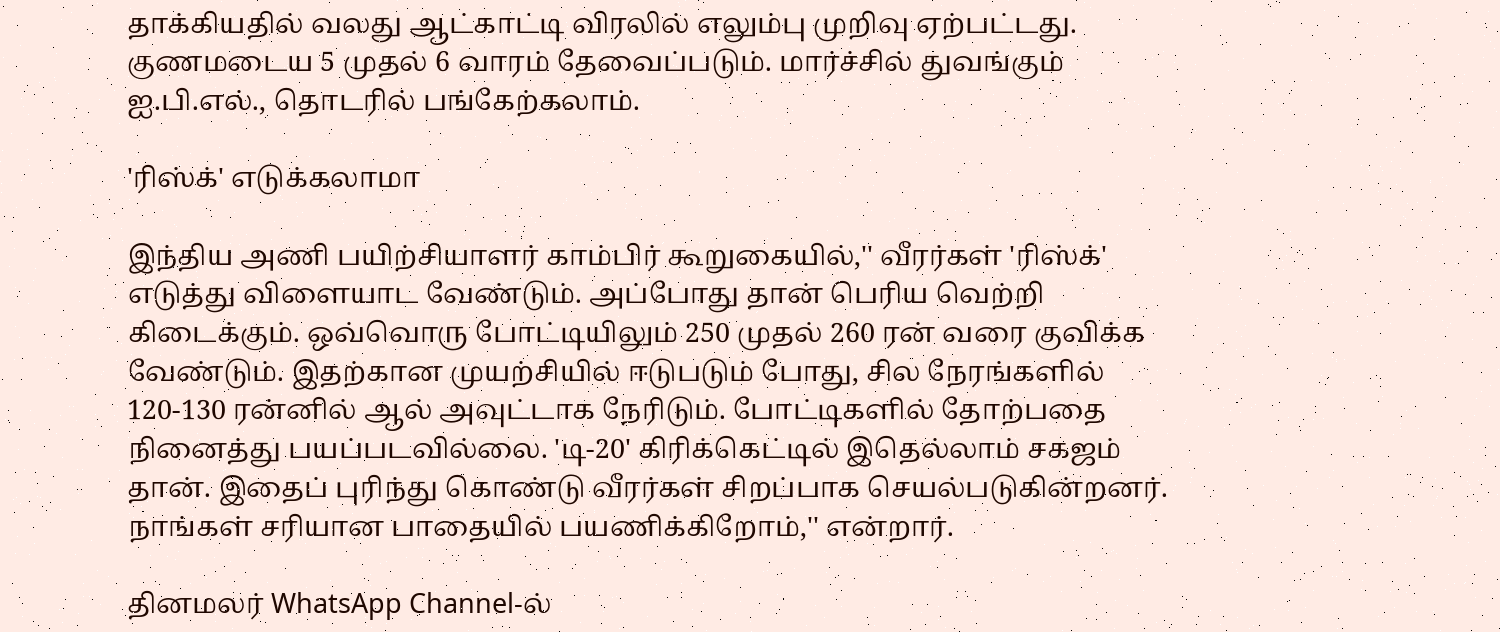தாக்கியதில் வலது ஆட்காட்டி விரலில் எலும்பு முறிவு ஏற்பட்டது. குணமடைய 5 முதல் 6 வாரம் தேவைப்படும். மார்ச்சில் துவங்கும் ஐ.பி.எல்., தொடரில் பங்கேற்கலாம்.

'ரிஸ்க்' எடுக்கலாமா

இந்திய அணி பயிற்சியாளர் காம்பிர் கூறுகையில்,'' வீரர்கள் 'ரிஸ்க்' எடுத்து விளையாட வேண்டும். அப்போது தான் பெரிய வெற்றி கிடைக்கும். ஒவ்வொரு போட்டியிலும் 250 முதல் 260 ரன் வரை குவிக்க வேண்டும். இதற்கான முயற்சியில் ஈடுபடும் போது, சில நேரங்களில் 120-130 ரன்னில் ஆல் அவுட்டாக நேரிடும். போட்டிகளில் தோற்பதை நினைத்து பயப்படவில்லை. 'டி-20' கிரிக்கெட்டில் இதெல்லாம் சகஜம் தான். இதைப் புரிந்து கொண்டு வீரர்கள் சிறப்பாக செயல்படுகின்றனர். நாங்கள் சரியான பாதையில் பயணிக்கிறோம்,'' என்றார்.

தினமலர் WhatsApp Channel-ல்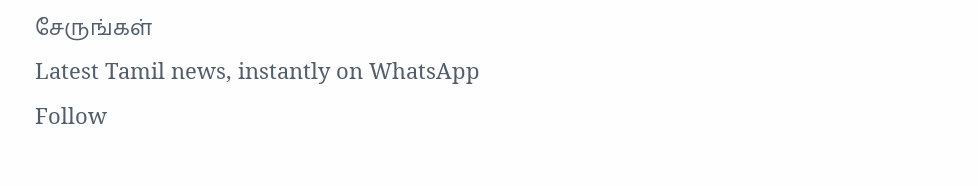சேருங்கள்
Latest Tamil news, instantly on WhatsApp
Follow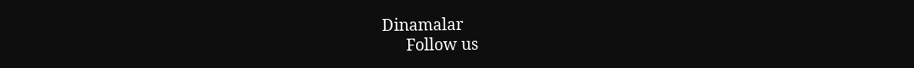Dinamalar
      Follow us